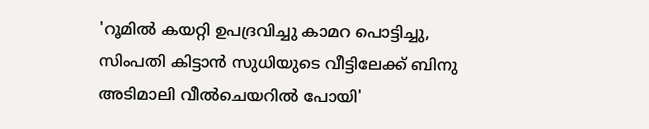'റൂമിൽ കയറ്റി ഉപദ്രവിച്ചു കാമറ പൊട്ടിച്ചു, സിംപതി കിട്ടാൻ സുധിയുടെ വീട്ടിലേക്ക് ബിനു അടിമാലി വീൽചെയറിൽ പോയി'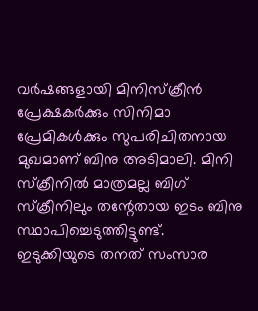വർഷങ്ങളായി മിനിസ്ക്രീൻ പ്രേക്ഷകർക്കും സിനിമാ പ്രേമികൾക്കും സുപരിചിതനായ മുഖമാണ് ബിനു അടിമാലി. മിനി സ്‌ക്രീനിൽ മാത്രമല്ല ബിഗ് സ്ക്രീനിലും തന്റേതായ ഇടം ബിനു സ്ഥാപിച്ചെടുത്തിട്ടുണ്ട്. ഇടുക്കിയുടെ തനത് സംസാര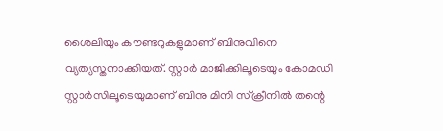ശൈലിയും കൗണ്ടറുകളുമാണ് ബിനുവിനെ വ്യത്യസ്തനാക്കിയത്. സ്റ്റാർ മാജിക്കിലൂടെയും കോമഡി സ്റ്റാർസിലൂടെയുമാണ് ബിനു മിനി സ്‌ക്രീനിൽ തന്റെ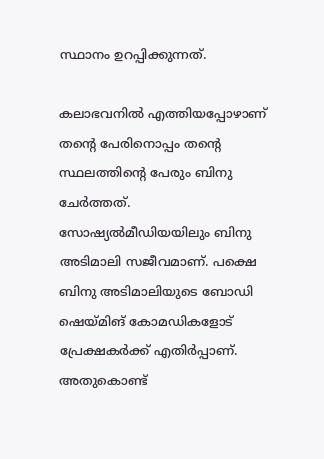സ്ഥാനം ഉറപ്പിക്കുന്നത്.

കലാഭവനിൽ എത്തിയപ്പോഴാണ് തന്റെ പേരിനൊപ്പം തന്റെ സ്ഥലത്തിന്റെ പേരും ബിനു ചേർത്തത്. സോഷ്യൽമീഡിയയിലും ബിനു അടിമാലി സജീവമാണ്. പക്ഷെ ബിനു അടിമാലിയുടെ ബോഡി ഷെയ്മിങ് കോമഡികളോട് പ്രേക്ഷകർക്ക് എതിർപ്പാണ്. അതുകൊണ്ട്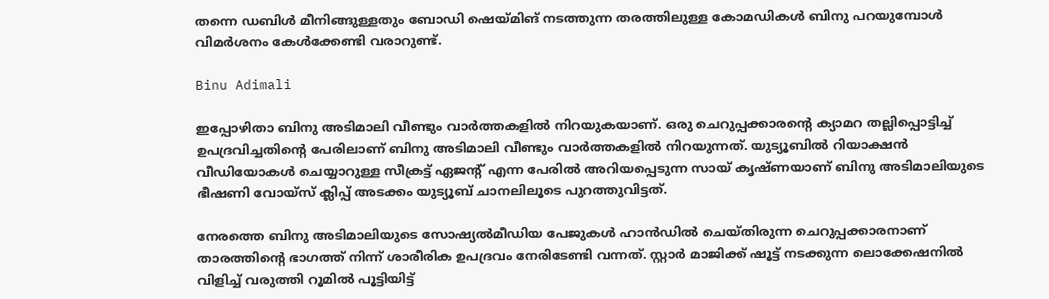തന്നെ ഡബിൾ മീനിങ്ങുള്ളതും ബോഡി ഷെയ്മിങ് നടത്തുന്ന തരത്തിലുള്ള കോമഡികൾ ബിനു പറയുമ്പോൾ വിമർശനം കേൾക്കേണ്ടി വരാറുണ്ട്.

Binu Adimali

ഇപ്പോഴിതാ ബിനു അടിമാലി വീണ്ടും വാർത്തകളിൽ നിറയുകയാണ്. ഒരു ചെറുപ്പക്കാരന്റെ ക്യാമറ തല്ലിപ്പൊട്ടിച്ച് ഉപദ്രവിച്ചതിന്റെ പേരിലാണ് ബിനു അടിമാലി വീണ്ടും വാർത്തകളിൽ നിറയുന്നത്. യുട്യൂബിൽ റിയാക്ഷൻ വീഡിയോകൾ ചെയ്യാറുള്ള സീക്രട്ട് ഏജന്റ് എന്ന പേരിൽ അറിയപ്പെടുന്ന സായ് കൃഷ്ണയാണ് ബിനു അടിമാലിയുടെ ഭീഷണി വോയ്സ് ക്ലിപ്പ് അടക്കം യുട്യൂബ് ചാനലിലൂടെ പുറത്തുവിട്ടത്.

നേരത്തെ ബിനു അടിമാലിയുടെ സോഷ്യൽമീഡിയ പേജുകൾ ഹാൻഡിൽ ചെയ്തിരുന്ന ചെറുപ്പക്കാരനാണ് താരത്തിന്റെ ഭാഗത്ത് നിന്ന് ശാരീരിക ഉപദ്രവം നേരിടേണ്ടി വന്നത്. സ്റ്റാർ മാജിക്ക് ഷൂട്ട് നടക്കുന്ന ലൊക്കേഷനിൽ വിളിച്ച് വരുത്തി റൂമിൽ പൂട്ടിയിട്ട്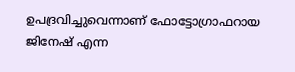ഉപദ്രവിച്ചുവെന്നാണ് ഫോട്ടോഗ്രാഫറായ ജിനേഷ് എന്ന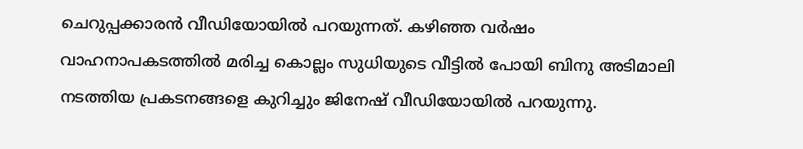ചെറുപ്പക്കാരൻ വീഡിയോയിൽ പറയുന്നത്. കഴിഞ്ഞ വർഷം വാഹനാപകടത്തിൽ മരിച്ച കൊല്ലം സുധിയുടെ വീട്ടിൽ പോയി ബിനു അടിമാലി നടത്തിയ പ്രകടനങ്ങളെ കുറിച്ചും ജിനേഷ് വീഡിയോയിൽ പറയുന്നു.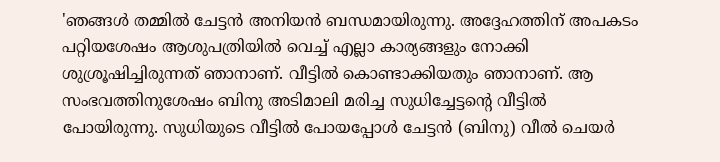'ഞങ്ങൾ തമ്മിൽ ചേട്ടൻ അനിയൻ ബന്ധമായിരുന്നു. അദ്ദേഹത്തിന് അപകടം പറ്റിയശേഷം ആശുപത്രിയിൽ വെച്ച് എല്ലാ കാര്യങ്ങളും നോക്കി ശുശ്രൂഷിച്ചിരുന്നത് ഞാനാണ്. വീട്ടിൽ കൊണ്ടാക്കിയതും ഞാനാണ്. ആ സംഭവത്തിനുശേഷം ബിനു അടിമാലി മരിച്ച സുധിച്ചേട്ടന്റെ വീട്ടിൽ പോയിരുന്നു. സുധിയുടെ വീട്ടിൽ പോയപ്പോൾ ചേട്ടൻ (ബിനു) വീൽ ചെയർ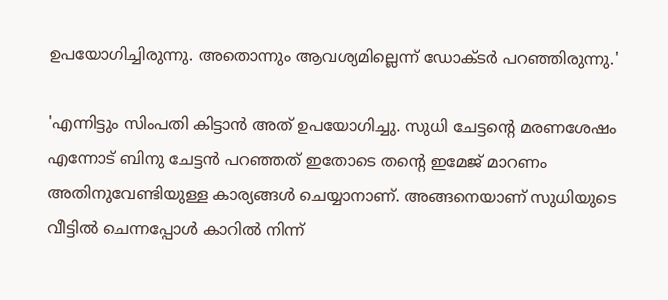ഉപയോഗിച്ചിരുന്നു. അതൊന്നും ആവശ്യമില്ലെന്ന് ഡോക്ടർ പറഞ്ഞിരുന്നു.'

'എന്നിട്ടും സിംപതി കിട്ടാൻ അത് ഉപയോഗിച്ചു. സുധി ചേട്ടന്റെ മരണശേഷം എന്നോട് ബിനു ചേട്ടൻ പറഞ്ഞത് ഇതോടെ തന്റെ ഇമേജ് മാറണം അതിനുവേണ്ടിയുള്ള കാര്യങ്ങൾ ചെയ്യാനാണ്. അങ്ങനെയാണ് സുധിയുടെ വീട്ടിൽ ചെന്നപ്പോൾ കാറിൽ നിന്ന്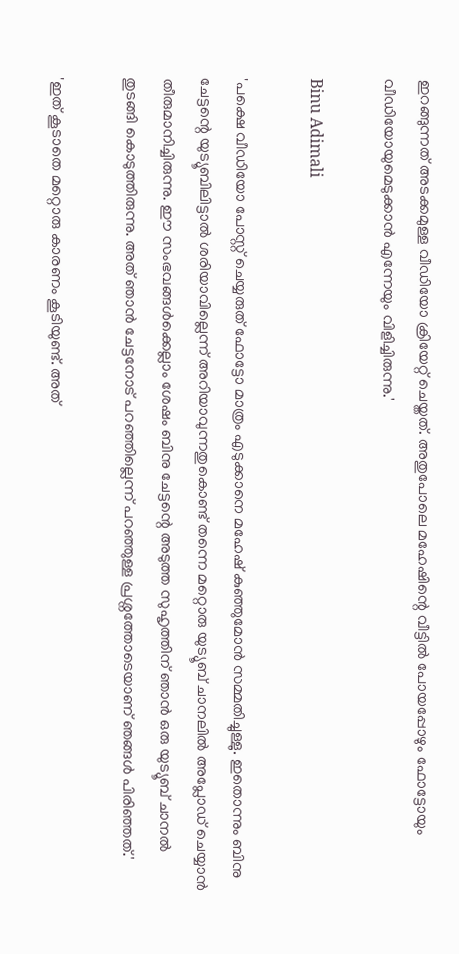ഇറങ്ങുന്നത് അടക്കമുള്ള വീഡിയോ ക്രിയേറ്റ് ചെയ്തത്. അതുപോലെ മഹേഷിന്റെ വീട്ടിൽ പോയപ്പോഴും ഫോട്ടോയും വീഡിയോയുമെടുക്കാൻ എന്നേയും വിളിച്ചിരുന്നു.'

Binu Adimali

'പക്ഷെ വീ‍ഡിയോ പോസ്റ്റ് ചെയ്യരുത് ഫോട്ടോ മാത്രം എടുക്കാനെ മഹേഷ് കുഞ്ഞുമോൻ സമ്മതിച്ചുള്ളു. ഇതൊന്നും ബിനു ചേട്ടന്റെ യുട്യൂബിലിട്ടാൽ ശരിയാവില്ലെന്ന് അറിയാവുന്നതുകൊണ്ട് തന്നെ മറ്റൊരു യുട്യൂബ് ചാനലിൽ അപ്ലോഡ് ചെയ്യാൻ തീരുമാനിച്ചിരുന്നു. ഈ സംഭവങ്ങൾക്കെല്ലാം ശേഷം ബിനു ചേട്ടന്റെ അടുത്ത സുഹൃത്തിന് ഞാൻ ഒരു യുട്യൂബ് ചാനൽ തുടങ്ങി കൊടുത്തിരുന്നു. അത് ഞാൻ ചേട്ടനോട് പറഞ്ഞില്ലെന്ന് പറഞ്ഞുള്ള പ്രശ്നത്തോടെയാണ് ഞങ്ങൾ പിരിഞ്ഞത്.'

'ഇത് കൂടാതെ മറ്റൊരു കാരണം കൂടിയുണ്ട്. അത്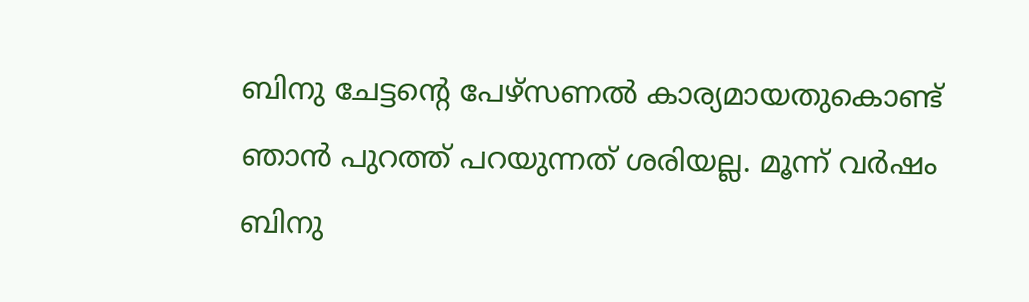ബിനു ചേട്ടന്റെ പേഴ്സണൽ കാര്യമായതുകൊണ്ട് ഞാൻ പുറത്ത് പറയുന്നത് ശരിയല്ല. മൂന്ന് വർഷം ബിനു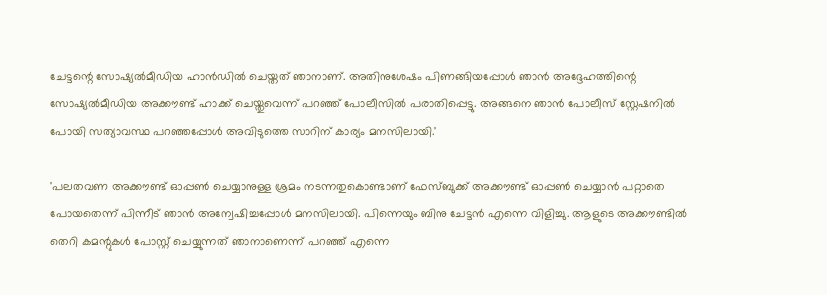ചേട്ടന്റെ സോഷ്യൽമീഡിയ ഹാൻഡിൽ ചെയ്തത് ഞാനാണ്. അതിനുശേഷം പിണങ്ങിയപ്പോൾ ഞാൻ അദ്ദേഹത്തിന്റെ സോഷ്യൽമീഡിയ അക്കൗണ്ട് ഹാക്ക് ചെയ്തുവെന്ന് പറഞ്ഞ് പോലീസിൽ പരാതിപ്പെട്ടു. അങ്ങനെ ഞാൻ പോലീസ് സ്റ്റേഷനിൽ പോയി സത്യാവസ്ഥ പറഞ്ഞപ്പോൾ അവിടുത്തെ സാറിന് കാര്യം മനസിലായി.'

'പലതവണ അക്കൗണ്ട് ഓപ്പൺ ചെയ്യാനുള്ള ശ്രമം നടന്നതുകൊണ്ടാണ് ഫേസ്ബുക്ക് അക്കൗണ്ട് ഓപ്പൺ ചെയ്യാൻ പറ്റാതെ പോയതെന്ന് പിന്നീട് ഞാൻ അന്വേഷിച്ചപ്പോൾ മനസിലായി. പിന്നെയും ബിനു ചേട്ടൻ എന്നെ വിളിച്ചു. ആളുടെ അക്കൗണ്ടിൽ തെറി കമന്റുകൾ പോസ്റ്റ് ചെയ്യുന്നത് ഞാനാണെന്ന് പറ‍ഞ്ഞ് എന്നെ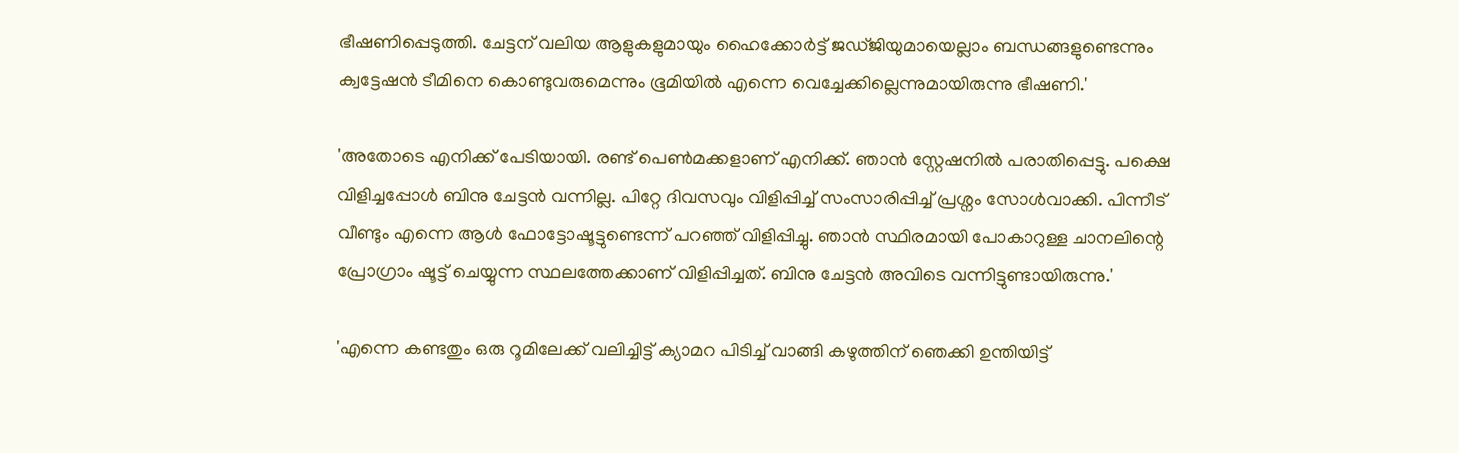ഭീഷണിപ്പെടുത്തി. ചേട്ടന് വലിയ ആളുകളുമായും ഹൈക്കോർട്ട് ജഡ്ജിയുമായെല്ലാം ബന്ധങ്ങളുണ്ടെന്നും ക്വട്ടേഷൻ ടീമിനെ കൊണ്ടുവരുമെന്നും ഭൂമിയിൽ എന്നെ വെച്ചേക്കില്ലെന്നുമായിരുന്നു ഭീഷണി.'

'അതോടെ എനിക്ക് പേടിയായി. രണ്ട് പെൺമക്കളാണ് എനിക്ക്. ഞാൻ സ്റ്റേഷനിൽ പരാതിപ്പെട്ടു. പക്ഷെ വിളിച്ചപ്പോൾ ബിനു ചേട്ടൻ വന്നില്ല. പിറ്റേ ദിവസവും വിളിപ്പിച്ച് സംസാരിപ്പിച്ച് പ്രശ്നം സോൾവാക്കി. പിന്നീട് വീണ്ടും എന്നെ ആൾ ഫോട്ടോഷൂട്ടുണ്ടെന്ന് പറഞ്ഞ് വിളിപ്പിച്ചു. ഞാൻ സ്ഥിരമായി പോകാറുള്ള ചാനലിന്റെ പ്രോഗ്രാം ഷൂട്ട് ചെയ്യുന്ന സ്ഥലത്തേക്കാണ് വിളിപ്പിച്ചത്. ബിനു ചേട്ടൻ അവിടെ വന്നിട്ടുണ്ടായിരുന്നു.'

'എന്നെ കണ്ടതും ഒരു റൂമിലേക്ക് വലിച്ചിട്ട് ക്യാമറ പിടിച്ച് വാങ്ങി കഴുത്തിന് ഞെക്കി ഉന്തിയിട്ട്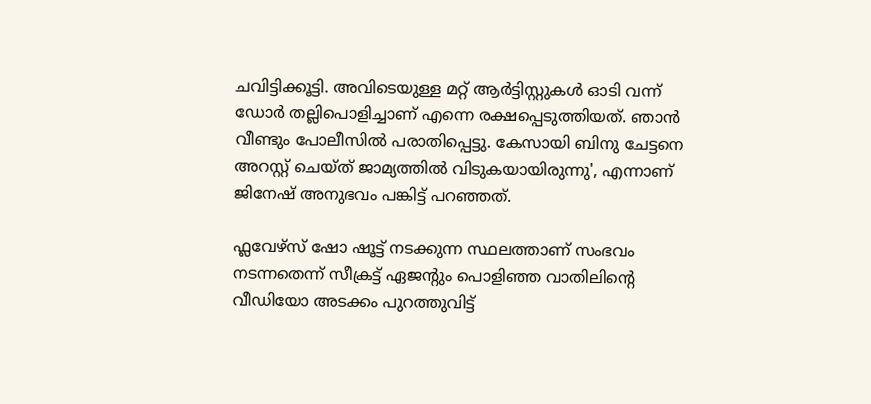ചവിട്ടിക്കൂട്ടി. അവിടെയുള്ള മറ്റ് ആർട്ടിസ്റ്റുകൾ ഓടി വന്ന് ഡോർ തല്ലിപൊളിച്ചാണ് എന്നെ രക്ഷപ്പെടുത്തിയത്. ഞാൻ വീണ്ടും പോലീസിൽ പരാതിപ്പെട്ടു. കേസായി ബിനു ചേട്ടനെ അറസ്റ്റ് ചെയ്ത് ജാമ്യത്തിൽ വിടുകയായിരുന്നു', എന്നാണ് ജിനേഷ് അനുഭവം പങ്കിട്ട് പറഞ്ഞത്.

ഫ്ലവേഴ്സ് ഷോ ഷൂട്ട് നടക്കുന്ന സ്ഥലത്താണ് സംഭവം നടന്നതെന്ന് സീക്രട്ട് ഏജന്റും പൊളിഞ്ഞ വാതിലിന്റെ വീഡിയോ അടക്കം പുറത്തുവിട്ട്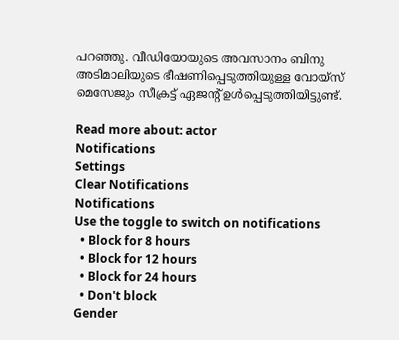പറഞ്ഞു. വീഡിയോയുടെ അവസാനം ബിനു അടിമാലിയുടെ ഭീഷണിപ്പെടുത്തിയുള്ള വോയ്സ് മെസേജും സീക്രട്ട് ഏജന്റ് ഉൾപ്പെടുത്തിയിട്ടുണ്ട്.

Read more about: actor
Notifications
Settings
Clear Notifications
Notifications
Use the toggle to switch on notifications
  • Block for 8 hours
  • Block for 12 hours
  • Block for 24 hours
  • Don't block
Gender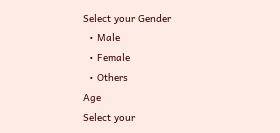Select your Gender
  • Male
  • Female
  • Others
Age
Select your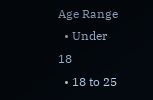Age Range
  • Under 18
  • 18 to 25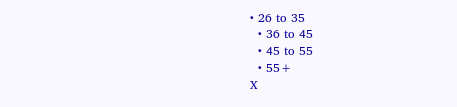• 26 to 35
  • 36 to 45
  • 45 to 55
  • 55+
X